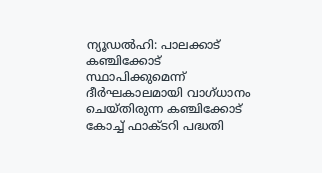ന്യൂഡൽഹി: പാലക്കാട് കഞ്ചിക്കോട് സ്ഥാപിക്കുമെന്ന് ദീർഘകാലമായി വാഗ്ധാനം ചെയ്തിരുന്ന കഞ്ചിക്കോട് കോച്ച് ഫാക്ടറി പദ്ധതി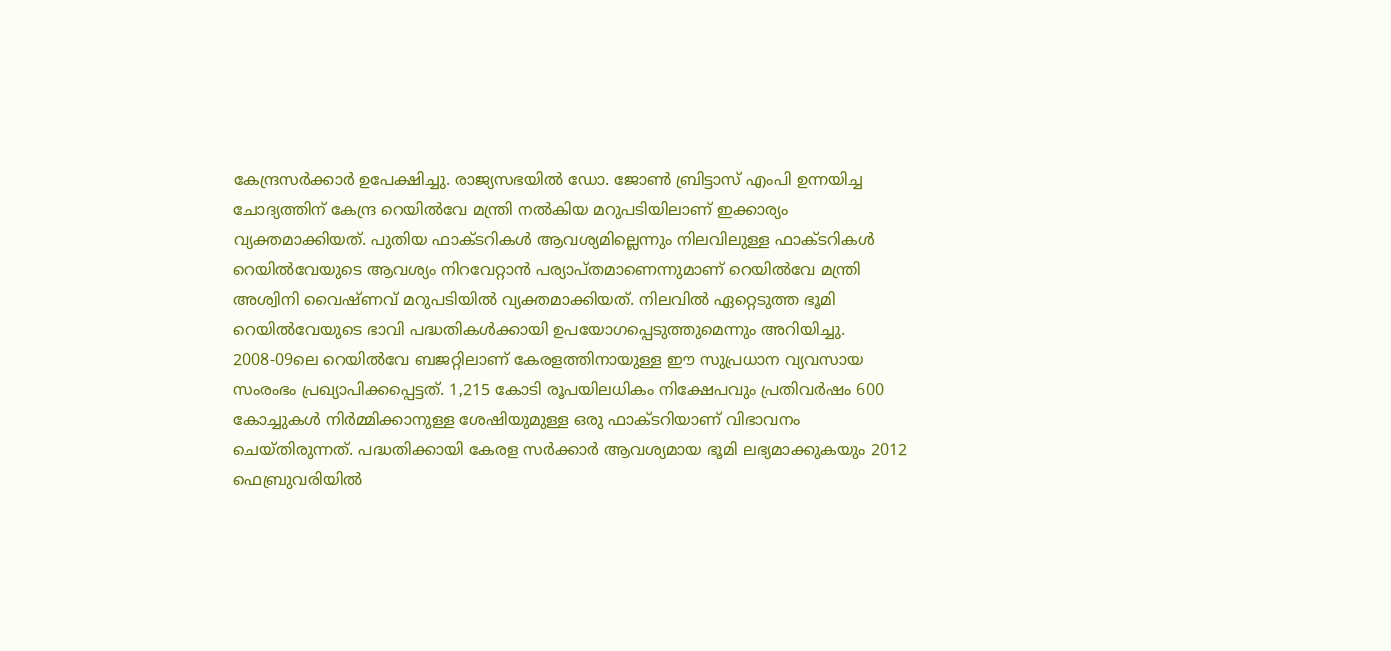കേന്ദ്രസർക്കാർ ഉപേക്ഷിച്ചു. രാജ്യസഭയിൽ ഡോ. ജോൺ ബ്രിട്ടാസ് എംപി ഉന്നയിച്ച ചോദ്യത്തിന് കേന്ദ്ര റെയിൽവേ മന്ത്രി നൽകിയ മറുപടിയിലാണ് ഇക്കാര്യം വ്യക്തമാക്കിയത്. പുതിയ ഫാക്ടറികൾ ആവശ്യമില്ലെന്നും നിലവിലുള്ള ഫാക്ടറികൾ റെയിൽവേയുടെ ആവശ്യം നിറവേറ്റാൻ പര്യാപ്തമാണെന്നുമാണ് റെയിൽവേ മന്ത്രി അശ്വിനി വൈഷ്ണവ് മറുപടിയിൽ വ്യക്തമാക്കിയത്. നിലവിൽ ഏറ്റെടുത്ത ഭൂമി റെയിൽവേയുടെ ഭാവി പദ്ധതികൾക്കായി ഉപയോഗപ്പെടുത്തുമെന്നും അറിയിച്ചു.
2008-09ലെ റെയിൽവേ ബജറ്റിലാണ് കേരളത്തിനായുള്ള ഈ സുപ്രധാന വ്യവസായ സംരംഭം പ്രഖ്യാപിക്കപ്പെട്ടത്. 1,215 കോടി രൂപയിലധികം നിക്ഷേപവും പ്രതിവർഷം 600 കോച്ചുകൾ നിർമ്മിക്കാനുള്ള ശേഷിയുമുള്ള ഒരു ഫാക്ടറിയാണ് വിഭാവനം ചെയ്തിരുന്നത്. പദ്ധതിക്കായി കേരള സർക്കാർ ആവശ്യമായ ഭൂമി ലഭ്യമാക്കുകയും 2012 ഫെബ്രുവരിയിൽ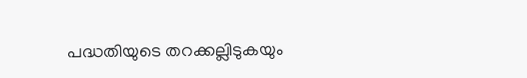പദ്ധതിയുടെ തറക്കല്ലിടുകയും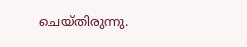ചെയ്തിരുന്നു.